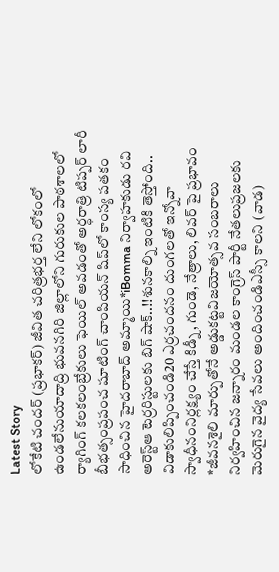Latest Story
లోకేటి చందర్ (ప్రభాకర్) జీవిత చరిత్రభర్త లేని లోకంలో ఉండలేనుయాదాద్రి భువనగిరి జిల్లాలోని గురుకుల పాఠశాలలో ర్యాగింగ్ కలకలంబ్రేకులు ఫెయిల్ అవడంతో అర్ధరాత్రి టిప్పర్ లారీ బీభత్సంప్రపంచ షూటింగ్ చాంపియన్ షిప్‌లో కాంస్య పతకం సాధించిన హైదరాబాద్ అమ్మాయి*iBomma నిర్వాహకుడు రవి అరెస్ట్ఆ టెర్రరిస్టులకు బిగ్ షాక్..!!శునకాల్ని ఇంటికి తెస్తోంది.. విడాకులిప్పించండి20 ఎర్రచందనం దుంగలతో ఇన్నోవా స్వాధీనంనిర్లక్ష్యం చేస్తే కిడ్నీ, గుండె, నేత్రాలు, లివర్ పై ప్రభావం *జీవనశైలి మార్పుతోనే అడ్డుకట్టవిజయోత్సవ సంబరాలు నిర్వహించిన జన్నారం మండల కాంగ్రెస్ పార్టీ నేతలుప్రజలకు మెరుగైన వైద్య సేవలు అందించండిఎస్సీ కాలని (వాడ)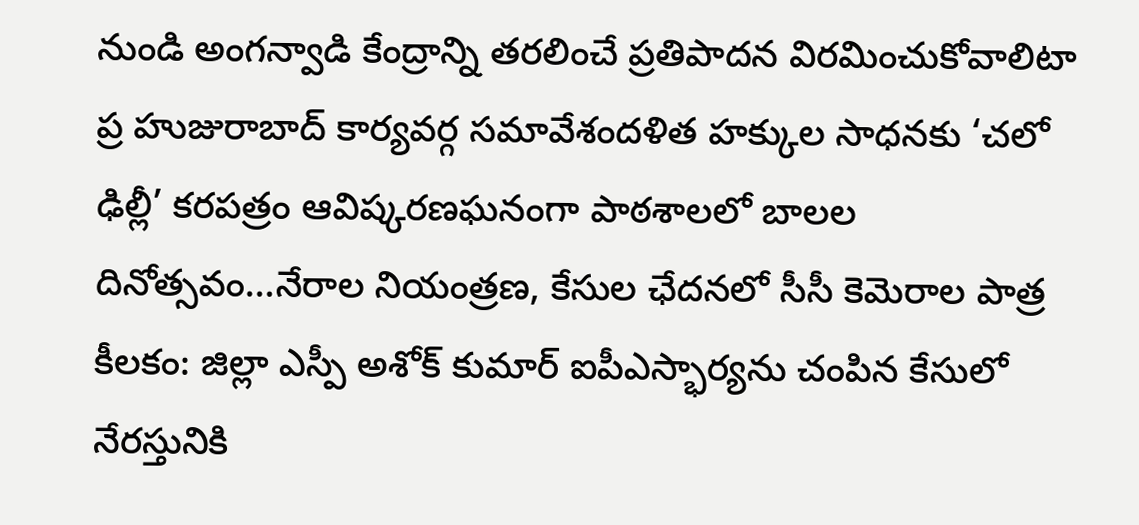నుండి అంగన్వాడి కేంద్రాన్ని తరలించే ప్రతిపాదన విరమించుకోవాలిటా ప్ర హుజురాబాద్ కార్యవర్గ సమావేశందళిత హక్కుల సాధనకు ‘చలో ఢిల్లీ’ కరపత్రం ఆవిష్కరణఘనంగా పాఠశాలలో బాలల దినోత్సవం…నేరాల నియంత్రణ, కేసుల ఛేదనలో సీసీ కెమెరాల పాత్ర కీలకం: జిల్లా ఎస్పీ అశోక్ కుమార్ ఐపీఎస్భార్యను చంపిన కేసులో నేరస్తునికి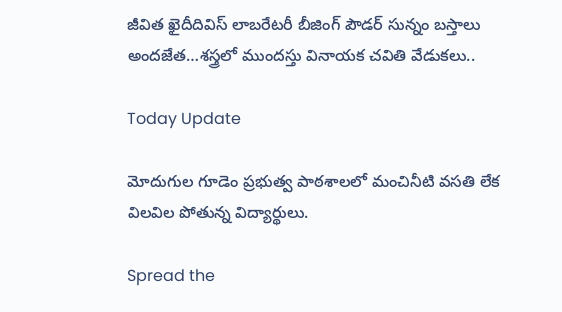జీవిత ఖైదీదివిస్ లాబరేటరీ బీజింగ్ పౌడర్ సున్నం బస్తాలు అందజేత…శస్త్రలో ముందస్తు వినాయక చవితి వేడుకలు..

Today Update

మోదుగుల గూడెం ప్రభుత్వ పాఠశాలలో మంచినీటి వసతి లేక విలవిల పోతున్న విద్యార్థులు.

Spread the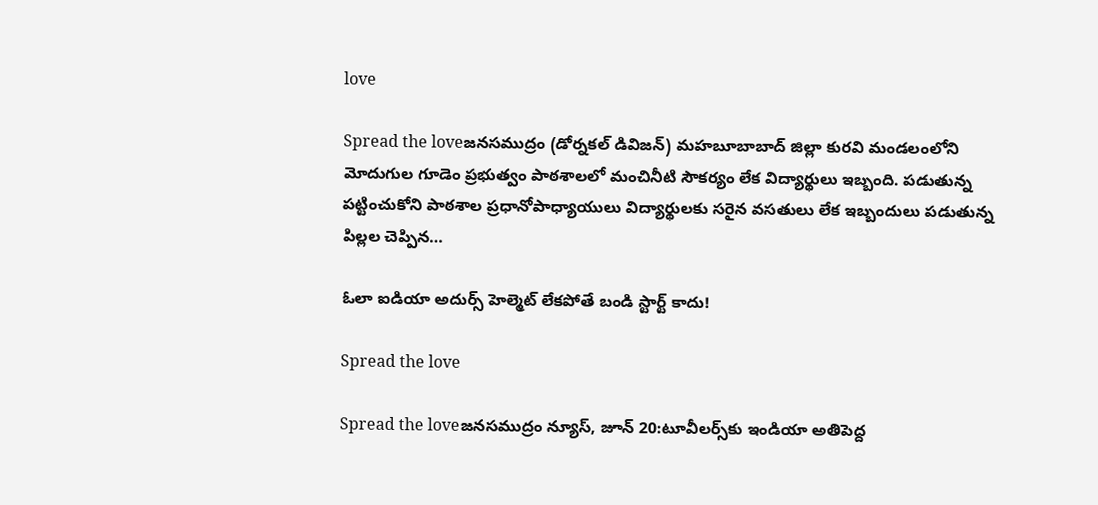love

Spread the loveజనసముద్రం (డోర్నకల్ డివిజన్) మహబూబాబాద్ జిల్లా కురవి మండలంలోని మోదుగుల గూడెం ప్రభుత్వం పాఠశాలలో మంచినీటి సౌకర్యం లేక విద్యార్థులు ఇబ్బంది. పడుతున్న పట్టించుకోని పాఠశాల ప్రధానోపాధ్యాయులు విద్యార్థులకు సరైన వసతులు లేక ఇబ్బందులు పడుతున్న పిల్లల చెప్పిన…

ఓలా ఐడియా అదుర్స్ హెల్మెట్‌ లేకపోతే బండి స్టార్ట్‌ కాదు!

Spread the love

Spread the loveజనసముద్రం న్యూస్, జూన్ 20:టూవీలర్స్‌కు ఇండియా అతిపెద్ద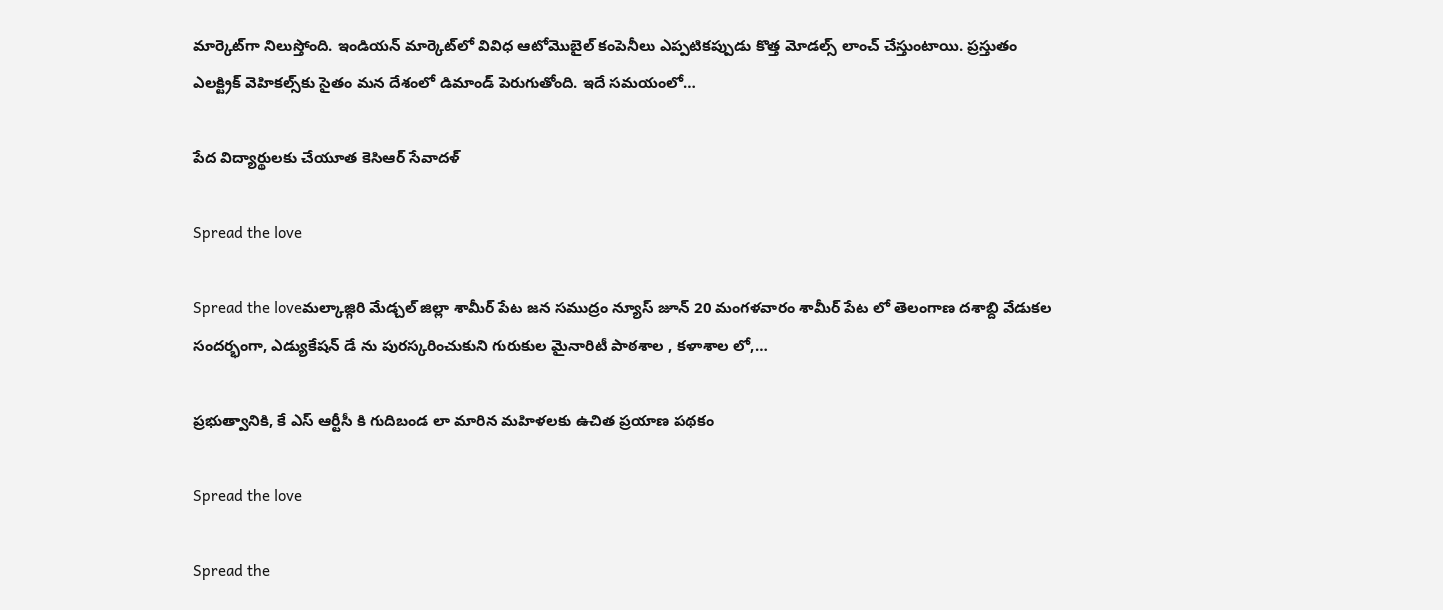మార్కెట్‌గా నిలుస్తోంది. ఇండియన్ మార్కెట్‌లో వివిధ ఆటోమొబైల్ కంపెనీలు ఎప్పటికప్పుడు కొత్త మోడల్స్ లాంచ్ చేస్తుంటాయి. ప్రస్తుతం ఎలక్ట్రిక్‌ వెహికల్స్‌కు సైతం మన దేశంలో డిమాండ్‌ పెరుగుతోంది. ఇదే సమయంలో…

పేద విద్యార్థులకు చేయూత కెసిఆర్ సేవాదళ్

Spread the love

Spread the loveమల్కాజ్గిరి మేడ్చల్ జిల్లా శామీర్ పేట జన సముద్రం న్యూస్ జూన్ 20 మంగళవారం శామీర్ పేట లో తెలంగాణ దశాబ్ది వేడుకల సందర్భంగా, ఎడ్యుకేషన్ డే ను పురస్కరించుకుని గురుకుల మైనారిటీ పాఠశాల , కళాశాల లో,…

ప్రభుత్వానికి, కే ఎస్ ఆర్టీసీ కి గుదిబండ లా మారిన మహిళలకు ఉచిత ప్రయాణ పథకం

Spread the love

Spread the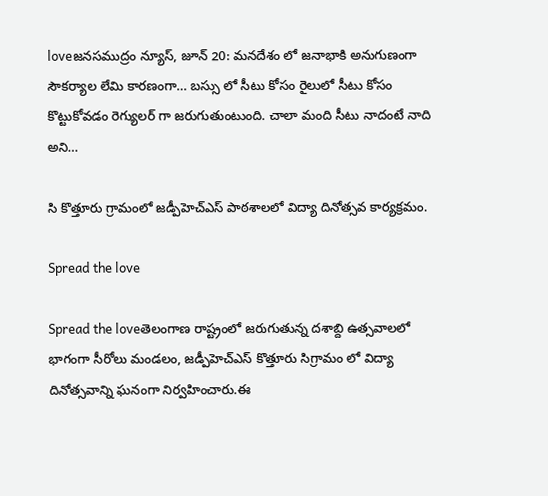loveజనసముద్రం న్యూస్, జూన్ 20: మనదేశం లో జనాభాకి అనుగుణంగా సౌకర్యాల లేమి కారణంగా… బస్సు లో సీటు కోసం రైలులో సీటు కోసం కొట్టుకోవడం రెగ్యులర్ గా జరుగుతుంటుంది. చాలా మంది సీటు నాదంటే నాది అని…

సి కొత్తూరు గ్రామంలో జడ్పీహెచ్ఎస్ పాఠశాలలో విద్యా దినోత్సవ కార్యక్రమం.

Spread the love

Spread the loveతెలంగాణ రాష్ట్రంలో జరుగుతున్న దశాబ్ది ఉత్సవాలలో భాగంగా సీరోలు మండలం, జడ్పీహెచ్ఎస్ కొత్తూరు సిగ్రామం లో విద్యా దినోత్సవాన్ని ఘనంగా నిర్వహించారు.ఈ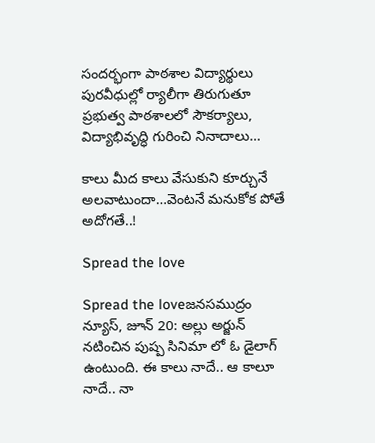సందర్భంగా పాఠశాల విద్యార్థులు పురవీధుల్లో ర్యాలీగా తిరుగుతూ ప్రభుత్వ పాఠశాలలో సౌకర్యాలు, విద్యాభివృద్ధి గురించి నినాదాలు…

కాలు మీద కాలు వేసుకుని కూర్చునే అలవాటుందా…వెంటనే మనుకోక పోతే అదోగతే..!

Spread the love

Spread the loveజనసముద్రం న్యూస్, జూన్ 20: అల్లు అర్జున్ నటించిన పుష్ప సినిమా లో ఓ డైలాగ్ ఉంటుంది. ఈ కాలు నాదే.. ఆ కాలూ నాదే.. నా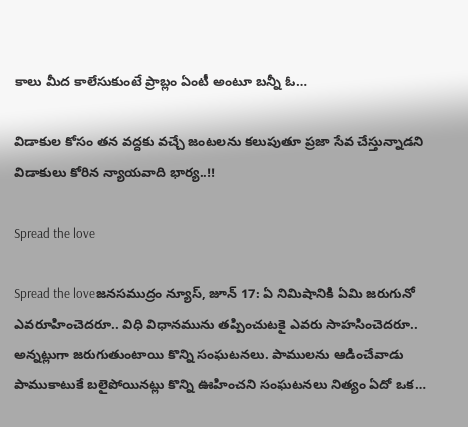కాలు మీద కాలేసుకుంటే ప్రాబ్లం ఏంటీ అంటూ బన్నీ ఓ…

విడాకుల కోసం తన వద్దకు వచ్చే జంటలను కలుపుతూ ప్రజా సేవ చేస్తున్నాడని విడాకులు కోరిన న్యాయవాది భార్య..!!

Spread the love

Spread the loveజనసముద్రం న్యూస్, జూన్ 17: ఏ నిమిషానికి ఏమి జరుగునో ఎవరూహించెదరూ.. విధి విధానమును తప్పించుటకై ఎవరు సాహసించెదరూ.. అన్నట్లుగా జరుగుతుంటాయి కొన్ని సంఘటనలు. పాములను ఆడించేవాడు పాముకాటుకే బలైపోయినట్లు కొన్ని ఊహించని సంఘటనలు నిత్యం ఏదో ఒక…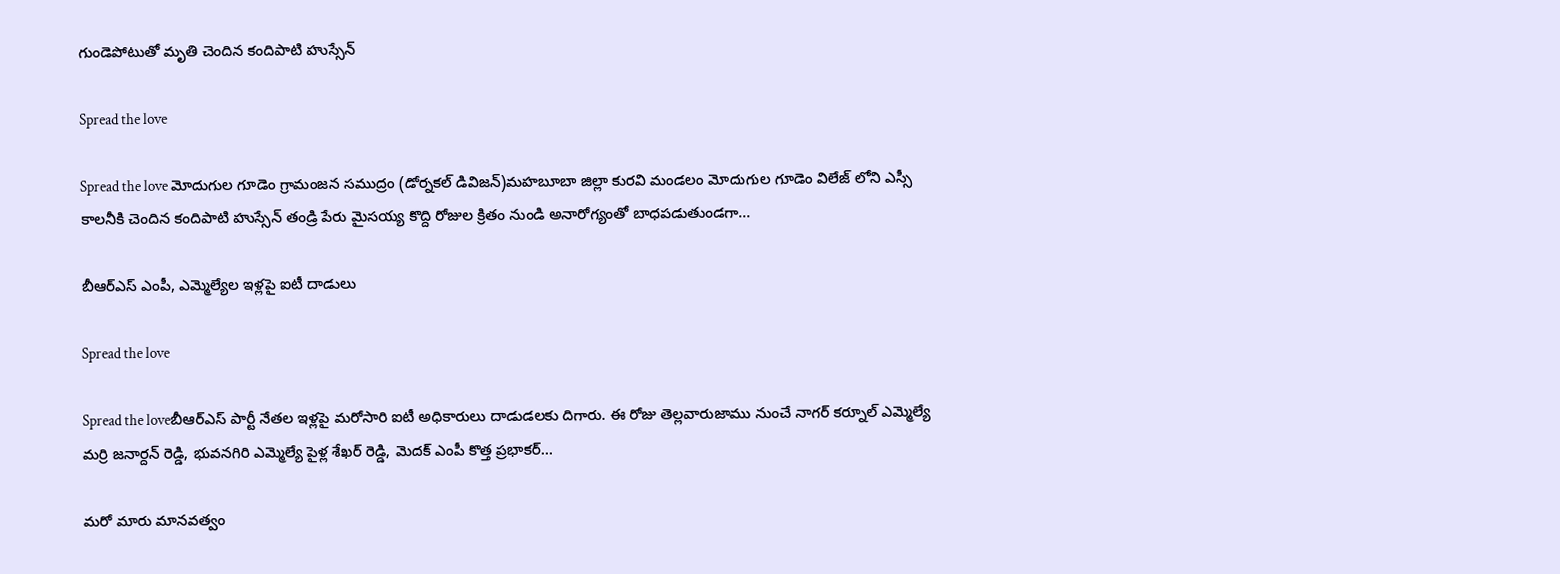గుండెపోటుతో మృతి చెందిన కందిపాటి హుస్సేన్

Spread the love

Spread the love మోదుగుల గూడెం గ్రామంజన సముద్రం (డోర్నకల్ డివిజన్)మహబూబా జిల్లా కురవి మండలం మోదుగుల గూడెం విలేజ్ లోని ఎస్సీ కాలనీకి చెందిన కందిపాటి హుస్సేన్ తండ్రి పేరు మైసయ్య కొద్ది రోజుల క్రితం నుండి అనారోగ్యంతో బాధపడుతుండగా…

బీఆర్ఎస్ ఎంపీ, ఎమ్మెల్యేల ఇళ్లపై ఐటీ దాడులు

Spread the love

Spread the loveబీఆర్ఎస్ పార్టీ నేతల ఇళ్లపై మరోసారి ఐటీ అధికారులు దాడుడలకు దిగారు. ఈ రోజు తెల్లవారుజాము నుంచే నాగర్ కర్నూల్ ఎమ్మెల్యే మర్రి జనార్దన్ రెడ్డి, భువనగిరి ఎమ్మెల్యే పైళ్ల శేఖర్ రెడ్డి, మెదక్ ఎంపీ కొత్త ప్రభాకర్…

మరో మారు మానవత్వం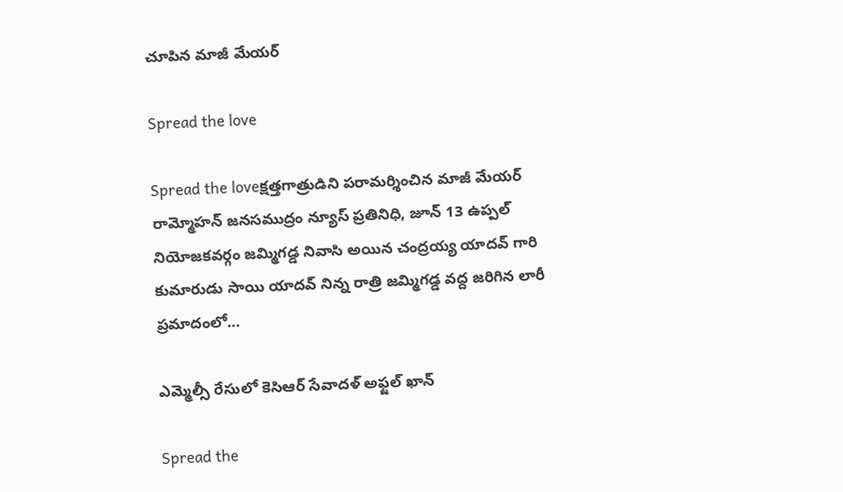చూపిన మాజీ మేయర్

Spread the love

Spread the loveక్షత్తగాత్రుడిని పరామర్శించిన మాజీ మేయర్ రామ్మోహన్ జనసముద్రం న్యూస్ ప్రతినిధి, జూన్ 13 ఉప్పల్ నియోజకవర్గం జమ్మిగడ్డ నివాసి అయిన చంద్రయ్య యాదవ్ గారి కుమారుడు సాయి యాదవ్ నిన్న రాత్రి జమ్మిగడ్డ వద్ద జరిగిన లారీ ప్రమాదంలో…

ఎమ్మెల్సీ రేసులో కెసిఆర్ సేవాదళ్ అఫ్జల్ ఖాన్

Spread the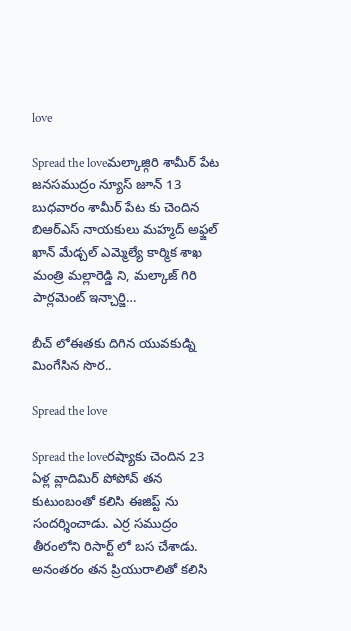love

Spread the loveమల్కాజ్గిరి శామీర్ పేట జనసముద్రం న్యూస్ జూన్ 13 బుధవారం శామీర్ పేట కు చెందిన బిఆర్ఎస్ నాయకులు మహ్మద్ అఫ్జల్ ఖాన్ మేడ్చల్ ఎమ్మెల్యే కార్మిక శాఖ మంత్రి మల్లారెడ్డి ని, మల్కాజ్ గిరి పార్లమెంట్ ఇన్చార్జి…

బీచ్ లోఈతకు దిగిన యువకుడ్ని మింగేసిన సొర..

Spread the love

Spread the loveరష్యాకు చెందిన 23 ఏళ్ల వ్లాదిమిర్ పోపోవ్ తన కుటుంబంతో కలిసి ఈజిప్ట్ ను సందర్శించాడు. ఎర్ర సముద్రం తీరంలోని రిసార్ట్ ‌లో బస చేశాడు. అనంతరం తన ప్రియురాలితో కలిసి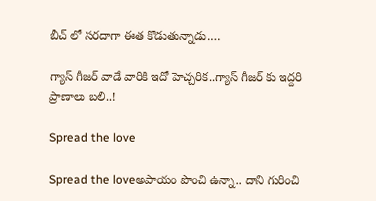బీచ్ ‌లో సరదాగా ఈత కొడుతున్నాడు.…

గ్యాస్ గీజర్ వాడే వారికి ఇదో హెచ్చరిక..గ్యాస్ గీజర్ కు ఇద్దరి ప్రాణాలు బలి..!

Spread the love

Spread the loveఅపాయం పొంచి ఉన్నా.. దాని గురించి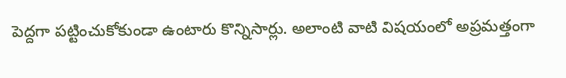పెద్దగా పట్టించుకోకుండా ఉంటారు కొన్నిసార్లు. అలాంటి వాటి విషయంలో అప్రమత్తంగా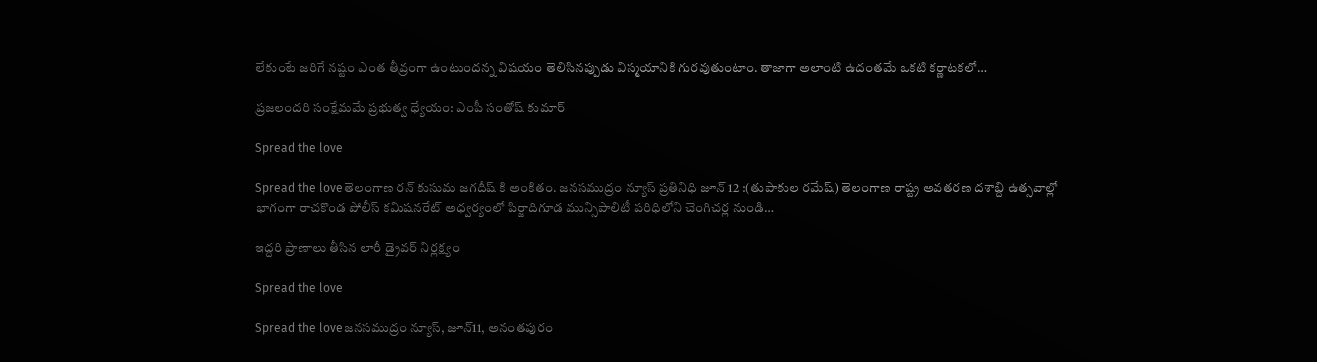లేకుంటే జరిగే నష్టం ఎంత తీవ్రంగా ఉంటుందన్న విషయం తెలిసినప్పుడు విస్మయానికి గురవుతుంటాం. తాజాగా అలాంటి ఉదంతమే ఒకటి కర్ణాటకలో…

ప్రజలందరి సంక్షేమమే ప్రభుత్వ ధ్యేయం: ఎంపీ సంతోష్ కుమార్

Spread the love

Spread the loveతెలంగాణ రన్ కుసుమ జగదీష్ కి అంకితం. జనసముద్రం న్యూస్ ప్రతినిధి జూన్ 12 :(తుపాకుల రమేష్) తెలంగాణ రాష్ట్ర అవతరణ దశాబ్ది ఉత్సవాల్లో భాగంగా రాచకొండ పోలీస్ కమిషనరేట్ అధ్వర్యంలో పిర్జాదిగూడ మున్సిపాలిటీ పరిధిలోని చెంగిచర్ల నుండి…

ఇద్దరి ప్రాణాలు తీసిన లారీ డ్రైవర్ నిర్లక్ష్యం

Spread the love

Spread the loveజనసముద్రం న్యూస్, జూన్11, అనంతపురం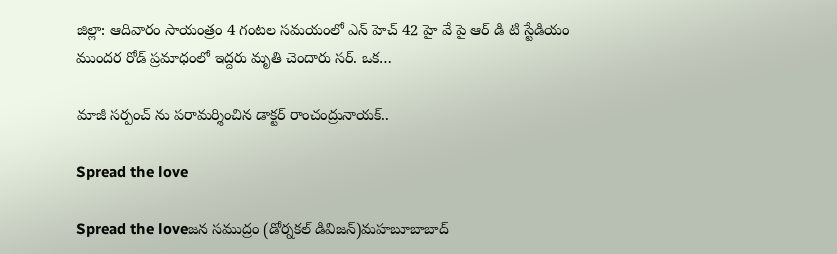జిల్లా: ఆదివారం సాయంత్రం 4 గంటల సమయంలో ఎన్ హెచ్ 42 హై వే పై ఆర్ డి టి స్టేడియం ముందర రోడ్ ప్రమాధంలో ఇద్దరు మృతి చెందారు సర్. ఒక…

మాజీ సర్పంచ్ ను పరామర్శించిన డాక్టర్ రాంచంద్రునాయక్..

Spread the love

Spread the loveజన సముద్రం (డోర్నకల్ డివిజన్)మహబూబాబాద్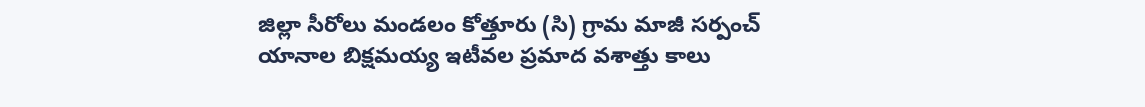జిల్లా సీరోలు మండలం కోత్తూరు (సి) గ్రామ మాజీ సర్పంచ్ యానాల బిక్షమయ్య ఇటీవల ప్రమాద వశాత్తు కాలు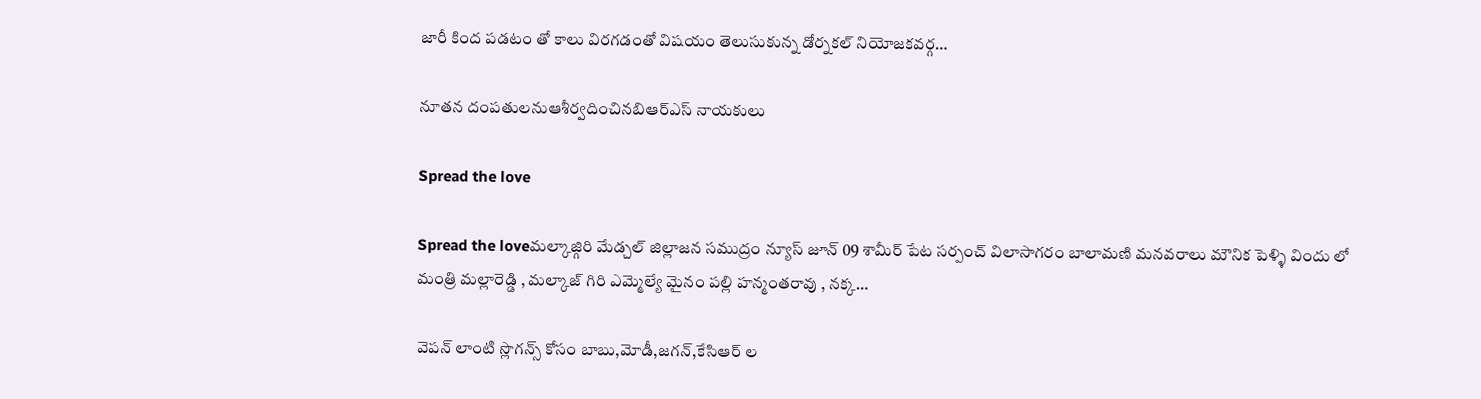జారీ కింద పడటం తో కాలు విరగడంతో విషయం తెలుసుకున్న డోర్నకల్ నియోజకవర్గ…

నూతన దంపతులనుఆశీర్వదించినబిఆర్ఎస్ నాయకులు

Spread the love

Spread the loveమల్కాజ్గిరి మేడ్చల్ జిల్లాజన సముద్రం న్యూస్ జూన్ 09 శామీర్ పేట సర్పంచ్ విలాసాగరం బాలామణి మనవరాలు మౌనిక పెళ్ళి విందు లో మంత్రి మల్లారెడ్డి , మల్కాజ్ గిరి ఎమ్మెల్యే మైనం పల్లి హన్మంతరావు , నక్క…

వెపన్ లాంటి స్లొగన్స్ కోసం బాబు,మోడీ,జగన్,కేసిఆర్ ల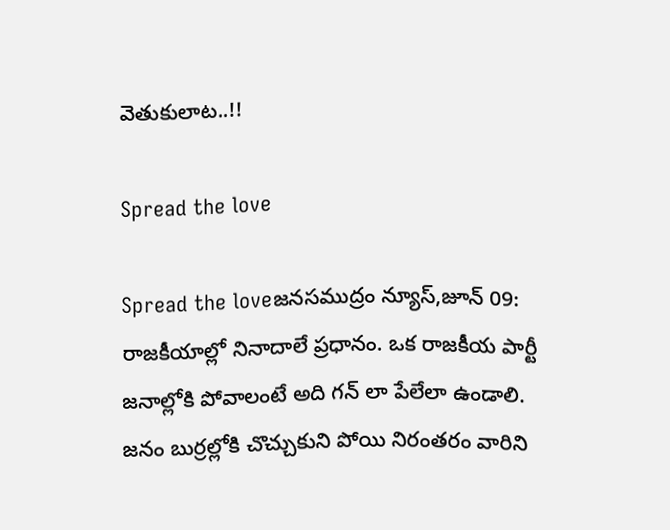వెతుకులాట..!!

Spread the love

Spread the loveజనసముద్రం న్యూస్,జూన్ 09: రాజకీయాల్లో నినాదాలే ప్రధానం. ఒక రాజకీయ పార్టీ జనాల్లోకి పోవాలంటే అది గన్ లా పేలేలా ఉండాలి. జనం బుర్రల్లోకి చొచ్చుకుని పోయి నిరంతరం వారిని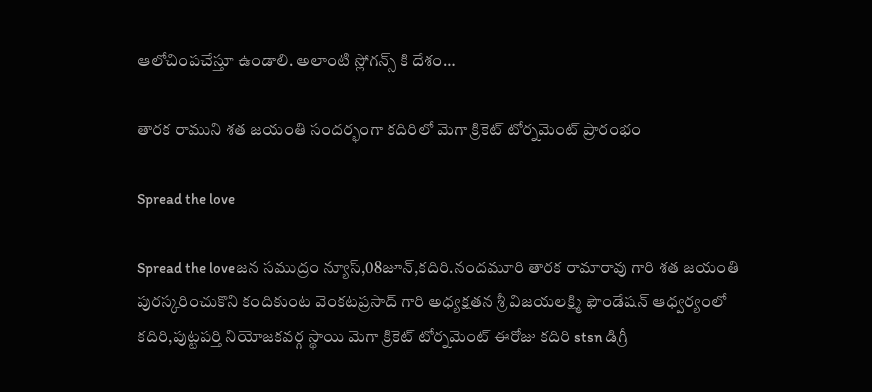ఆలోచింపచేస్తూ ఉండాలి. అలాంటి స్లోగన్స్ కి దేశం…

తారక రాముని శత జయంతి సందర్భంగా కదిరిలో మెగా క్రికెట్ టోర్నమెంట్ ప్రారంభం

Spread the love

Spread the loveజన సముద్రం న్యూస్,08జూన్,కదిరి.నందమూరి తారక రామారావు గారి శత జయంతి పురస్కరించుకొని కందికుంట వెంకటప్రసాద్ గారి అధ్యక్షతన శ్రీ విజయలక్ష్మి ఫౌండేషన్ ఆధ్వర్యంలో కదిరి,పుట్టపర్తి నియోజకవర్గ స్థాయి మెగా క్రికెట్ టోర్నమెంట్ ఈరోజు కదిరి stsn డిగ్రీ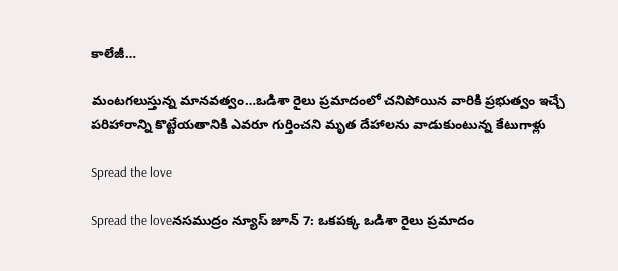కాలేజీ…

మంటగలుస్తున్న మానవత్వం…ఒడిశా రైలు ప్రమాదంలో చనిపోయిన వారికి ప్రభుత్వం ఇచ్చే పరిహారాన్ని కొట్టేయతానికి ఎవరూ గుర్తించని మృత దేహాలను వాడుకుంటున్న కేటుగాళ్లు

Spread the love

Spread the loveనసముద్రం న్యూస్ జూన్ 7: ఒకపక్క ఒడిశా రైలు ప్రమాదం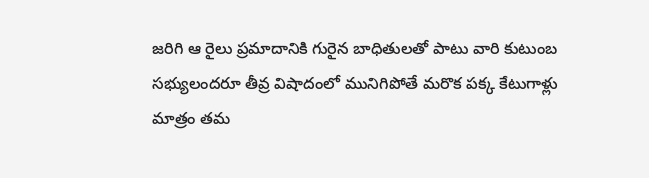జరిగి ఆ రైలు ప్రమాదానికి గురైన బాధితులతో పాటు వారి కుటుంబ సభ్యులందరూ తీవ్ర విషాదంలో మునిగిపోతే మరొక పక్క కేటుగాళ్లు మాత్రం తమ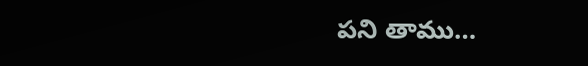పని తాము…